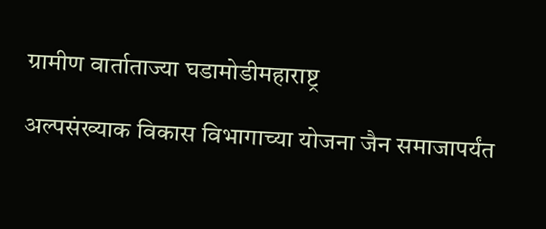ग्रामीण वार्ताताज्या घडामोडीमहाराष्ट्र

अल्पसंख्याक विकास विभागाच्या योजना जैन समाजापर्यंत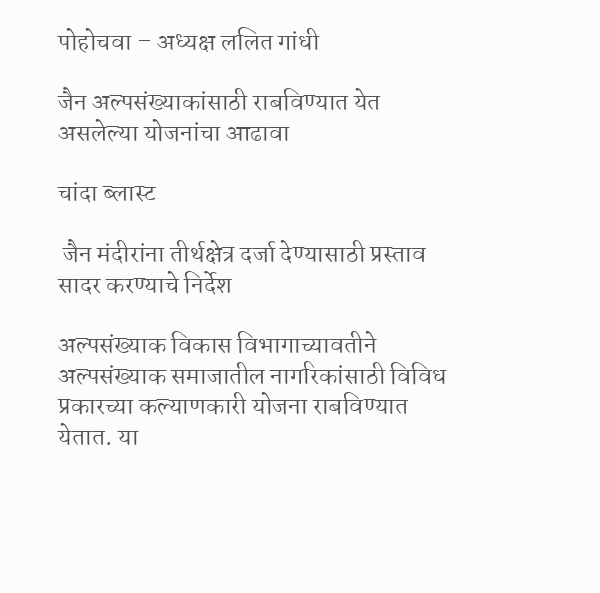पोहोचवा – अध्यक्ष ललित गांधी

जैन अल्पसंख्याकांसाठी राबविण्यात येत असलेल्या योजनांचा आढावा

चांदा ब्लास्ट

 जैन मंदीरांना तीर्थक्षेत्र दर्जा देण्यासाठी प्रस्ताव सादर करण्याचे निर्देश

अल्पसंख्याक विकास विभागाच्यावतीने अल्पसंख्याक समाजातील नागरिकांसाठी विविध प्रकारच्या कल्याणकारी योजना राबविण्यात येतात. या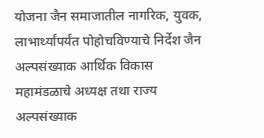योजना जैन समाजातील नागरिक, युवक, लाभार्थ्यांपर्यंत पोहोचविण्याचे निर्देश जैन अल्पसंख्याक आर्थिक विकास महामंडळाचे अध्यक्ष तथा राज्य अल्पसंख्याक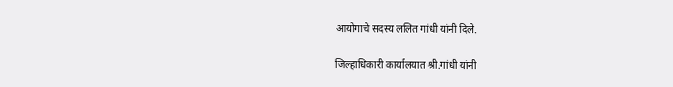आयोगाचे सदस्य ललित गांधी यांनी दिले.

जिल्हाधिकारी कार्यालयात श्री.गांधी यांनी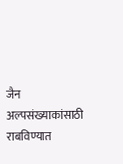जैन अल्पसंख्याकांसाठी राबविण्यात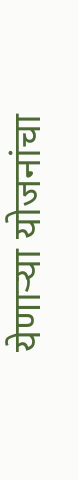येणाऱ्या योजनांचा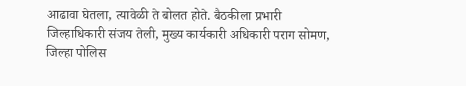आढावा घेतला, त्यावेळी ते बोलत होते. बैठकीला प्रभारी जिल्हाधिकारी संजय तेली, मुख्य कार्यकारी अधिकारी पराग सोमण, जिल्हा पोलिस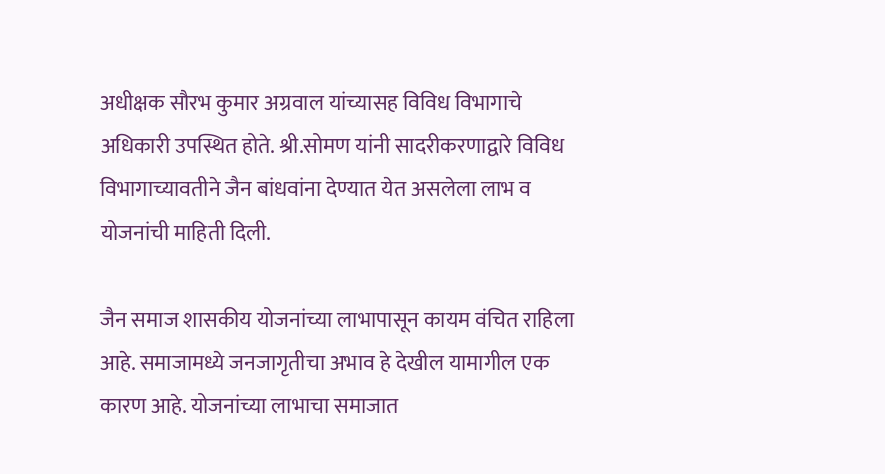अधीक्षक सौरभ कुमार अग्रवाल यांच्यासह विविध विभागाचे अधिकारी उपस्थित होते. श्री.सोमण यांनी सादरीकरणाद्वारे विविध विभागाच्यावतीने जैन बांधवांना देण्यात येत असलेला लाभ व योजनांची माहिती दिली.

जैन समाज शासकीय योजनांच्या लाभापासून कायम वंचित राहिला आहे. समाजामध्ये जनजागृतीचा अभाव हे देखील यामागील एक कारण आहे. योजनांच्या लाभाचा समाजात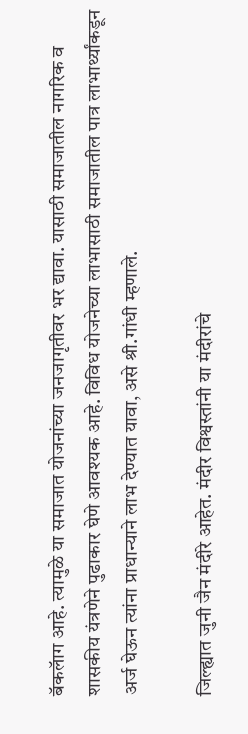बॅकलॅाग आहे. त्यामुळे या समाजात योजनांच्या जनजागृतीवर भर द्यावा. यासाठी समाजातील नागरिक व शासकीय यंत्रणेने पुढाकार घेणे आवश्यक आहे. विविध योजनेच्या लाभासाठी समाजातील पात्र लाभार्थ्यांकडून अर्ज घेऊन त्यांना प्राधान्याने लाभ देण्यात यावा, असे श्री.गांधी म्हणाले.

जिल्ह्यात जुनी जैन मंदीरे आहेत. मंदीर विश्वस्तांनी या मंदीरांचे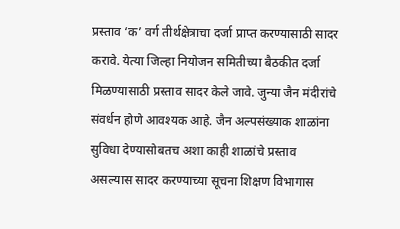प्रस्ताव ‘क’ वर्ग तीर्थक्षेत्राचा दर्जा प्राप्त करण्यासाठी सादर करावे. येत्या जिल्हा नियोजन समितीच्या बैठकीत दर्जा मिळण्यासाठी प्रस्ताव सादर केले जावे. जुन्या जैन मंदीरांचे संवर्धन होणे आवश्यक आहे. जैन अल्पसंख्याक शाळांना सुविधा देण्यासोबतच अशा काही शाळांचे प्रस्ताव असल्यास सादर करण्याच्या सूचना शिक्षण विभागास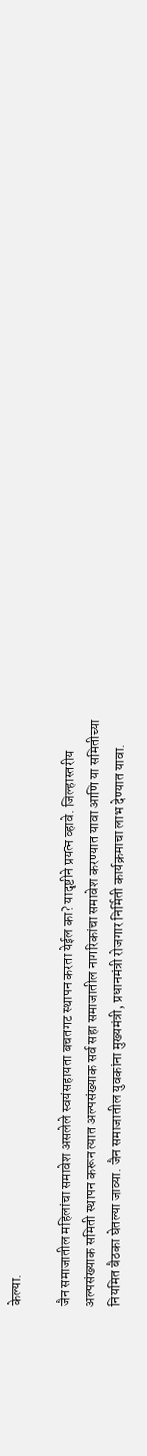केल्या.

जैन समाजातील महिलांचा समावेश असलेले स्वयंसहायता बचतगट स्थापन करता येईल का? यादृष्टीने प्रयत्न व्हावे. जिल्हास्तरीय अल्पसंख्याक समिती स्थापन करून त्यात अल्पसंख्याक सर्व सहा समाजातील नागरिकांचा समावेश करण्यात यावा आणि या समितीच्या नियमित बैठका घेतल्या जाव्या. जैन समाजातील युवकांना मुख्यमंत्री, प्रधानमंत्री रोजगार निर्मिती कार्यक्रमाचा लाभ देण्यात यावा.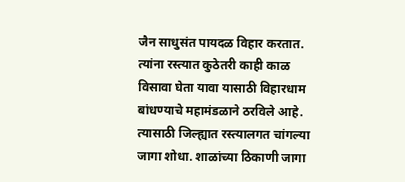जैन साधुसंत पायदळ विहार करतात. त्यांना रस्त्यात कुठेतरी काही काळ विसावा घेता यावा यासाठी विहारधाम बांधण्याचे महामंडळाने ठरविले आहे. त्यासाठी जिल्ह्यात रस्त्यालगत चांगल्या जागा शोधा. शाळांच्या ठिकाणी जागा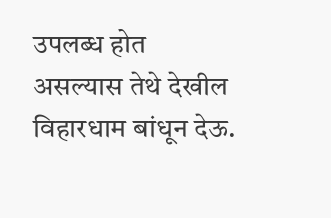उपलब्ध होत असल्यास तेथे देखील विहारधाम बांधून देऊ.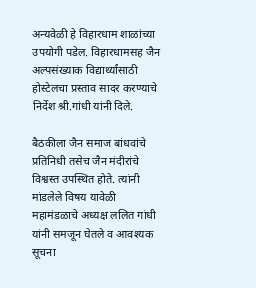अन्यवेळी हे विहारधाम शाळांच्या उपयोगी पडेल. विहारधामसह जैन अल्पसंख्याक विद्यार्थ्यांसाठी होस्टेलचा प्रस्ताव सादर करण्याचे निर्देश श्री.गांधी यांनी दिले.

बैठकीला जैन समाज बांधवांचे प्रतिनिधी तसेच जैन मंदीरांचे विश्वस्त उपस्थित होते. त्यांनी मांडलेले विषय यावेळी महामंडळाचे अध्यक्ष ललित गांधी यांनी समजून घेतले व आवश्यक सूचना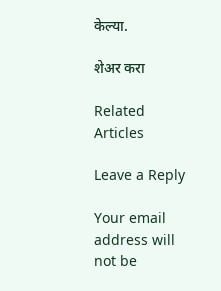केल्या.

शेअर करा

Related Articles

Leave a Reply

Your email address will not be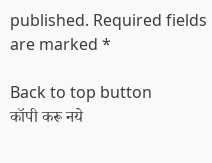published. Required fields are marked *

Back to top button
कॉपी करू नये